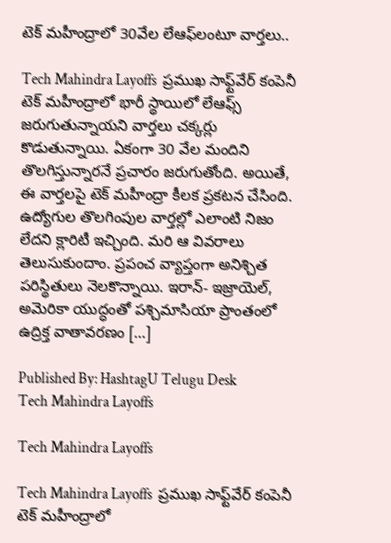టెక్‌ మహీంద్రాలో 30వేల లేఆఫ్‌లంటూ వార్తలు..

Tech Mahindra Layoffs  ప్రముఖ సాఫ్ట్‌వేర్ కంపెనీ టెక్ మహీంద్రాలో భారీ స్థాయిలో లేఆఫ్స్ జరుగుతున్నాయని వార్తలు చక్కర్లు కొడుతున్నాయి. ఏకంగా 30 వేల మందిని తొలగిస్తున్నారనే ప్రచారం జరుగుతోంది. అయితే, ఈ వార్తలపై టెక్ మహీంద్రా కీలక ప్రకటన చేసింది. ఉద్యోగుల తొలగింపుల వార్తల్లో ఎలాంటి నిజం లేదని క్లారిటీ ఇచ్చింది. మరి ఆ వివరాలు తెలుసుకుందాం. ప్రపంచ వ్యాప్తంగా అనిశ్చిత పరిస్థితులు నెలకొన్నాయి. ఇరాన్- ఇజ్రాయెల్, అమెరికా యుద్ధంతో పశ్చిమాసియా ప్రాంతంలో ఉద్రిక్త వాతావరణం […]

Published By: HashtagU Telugu Desk
Tech Mahindra Layoffs

Tech Mahindra Layoffs

Tech Mahindra Layoffs  ప్రముఖ సాఫ్ట్‌వేర్ కంపెనీ టెక్ మహీంద్రాలో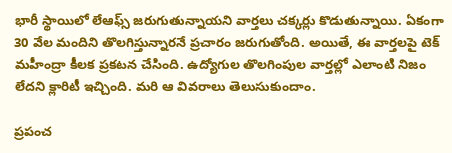భారీ స్థాయిలో లేఆఫ్స్ జరుగుతున్నాయని వార్తలు చక్కర్లు కొడుతున్నాయి. ఏకంగా 30 వేల మందిని తొలగిస్తున్నారనే ప్రచారం జరుగుతోంది. అయితే, ఈ వార్తలపై టెక్ మహీంద్రా కీలక ప్రకటన చేసింది. ఉద్యోగుల తొలగింపుల వార్తల్లో ఎలాంటి నిజం లేదని క్లారిటీ ఇచ్చింది. మరి ఆ వివరాలు తెలుసుకుందాం.

ప్రపంచ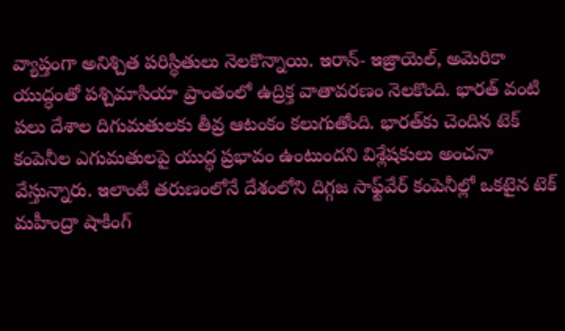వ్యాప్తంగా అనిశ్చిత పరిస్థితులు నెలకొన్నాయి. ఇరాన్- ఇజ్రాయెల్, అమెరికా యుద్ధంతో పశ్చిమాసియా ప్రాంతంలో ఉద్రిక్త వాతావరణం నెలకొంది. భారత్ వంటి పలు దేశాల దిగుమతులకు తీవ్ర ఆటంకం కలుగుతోంది. భారత్‌కు చెందిన టెక్ కంపెనీల ఎగుమతులపై యుద్ధ ప్రభావం ఉంటుందని విశ్లేషకులు అంచనా వేస్తున్నారు. ఇలాంటి తరుణంలోనే దేశంలోని దిగ్గజ సాఫ్ట్‌వేర్ కంపెనీల్లో ఒకటైన టెక్ మహీంద్రా షాకింగ్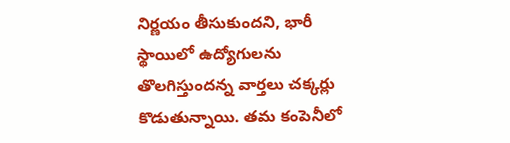నిర్ణయం తీసుకుందని, భారీ స్థాయిలో ఉద్యోగులను తొలగిస్తుందన్న వార్తలు చక్కర్లు కొడుతున్నాయి. తమ కంపెనీలో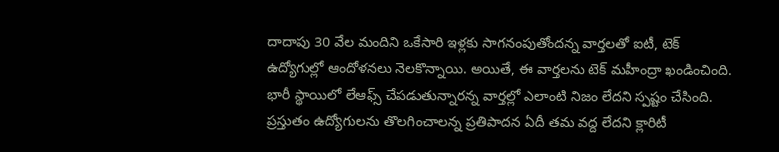దాదాపు 30 వేల మందిని ఒకేసారి ఇళ్లకు సాగనంపుతోందన్న వార్తలతో ఐటీ, టెక్ ఉద్యోగుల్లో ఆందోళనలు నెలకొన్నాయి. అయితే, ఈ వార్తలను టెక్ మహీంద్రా ఖండించింది. భారీ స్థాయిలో లేఆఫ్స్ చేపడుతున్నారన్న వార్తల్లో ఎలాంటి నిజం లేదని స్పష్టం చేసింది. ప్రస్తుతం ఉద్యోగులను తొలగించాలన్న ప్రతిపాదన ఏదీ తమ వద్ద లేదని క్లారిటీ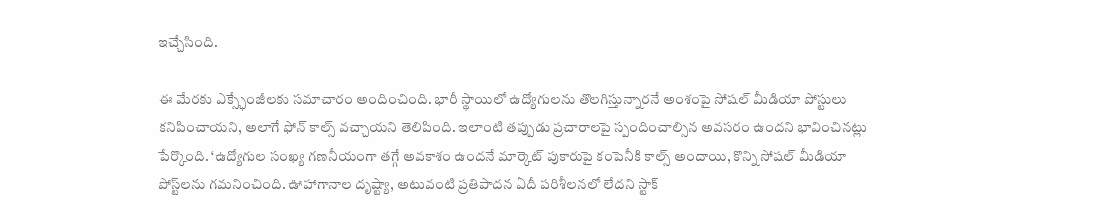ఇచ్చేసింది.

ఈ మేరకు ఎక్స్ఛేంజీలకు సమాచారం అందించింది. భారీ స్థాయిలో ఉద్యోగులను తొలగిస్తున్నారనే అంశంపై సోషల్ మీడియా పోస్టులు కనిపించాయని, అలాగే ఫోన్ కాల్స్ వచ్చాయని తెలిపింది. ఇలాంటి తప్పుడు ప్రచారాలపై స్పందించాల్సిన అవసరం ఉందని భావించినట్లు పేర్కొంది. ‘ఉద్యోగుల సంఖ్య గణనీయంగా తగ్గే అవకాశం ఉందనే మార్కెట్ పుకారుపై కంపెనీకి కాల్స్ అందాయి, కొన్ని సోషల్ మీడియా పోస్ట్‌లను గమనించింది. ఊహాగానాల దృష్ట్యా, అటువంటి ప్రతిపాదన ఏదీ పరిశీలనలో లేదని స్టాక్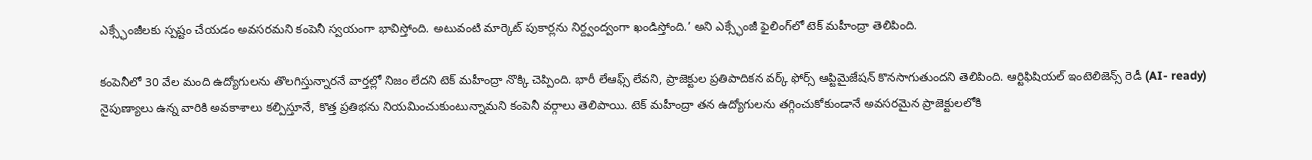ఎక్స్ఛేంజీలకు స్పష్టం చేయడం అవసరమని కంపెనీ స్వయంగా భావిస్తోంది. అటువంటి మార్కెట్ పుకార్లను నిర్ద్వంద్వంగా ఖండిస్తోంది.’ అని ఎక్స్ఛేంజీ ఫైలింగ్‌లో టెక్ మహీంద్రా తెలిపింది.

కంపెనీలో 30 వేల మంది ఉద్యోగులను తొలగిస్తున్నారనే వార్తల్లో నిజం లేదని టెక్ మహీంద్రా నొక్కి చెప్పింది. భారీ లేఆఫ్స్ లేవని, ప్రాజెక్టుల ప్రతిపాదికన వర్క్ ఫోర్స్‌ ఆప్టిమైజేషన్ కొనసాగుతుందని తెలిపింది. ఆర్టిఫిషియల్ ఇంటెలిజెన్స్ రెడీ (AI- ready) నైపుణ్యాలు ఉన్న వారికి అవకాశాలు కల్పిస్తూనే, కొత్త ప్రతిభను నియమించుకుంటున్నామని కంపెనీ వర్గాలు తెలిపాయి. టెక్ మహీంద్రా తన ఉద్యోగులను తగ్గించుకోకుండానే అవసరమైన ప్రాజెక్టులలోకి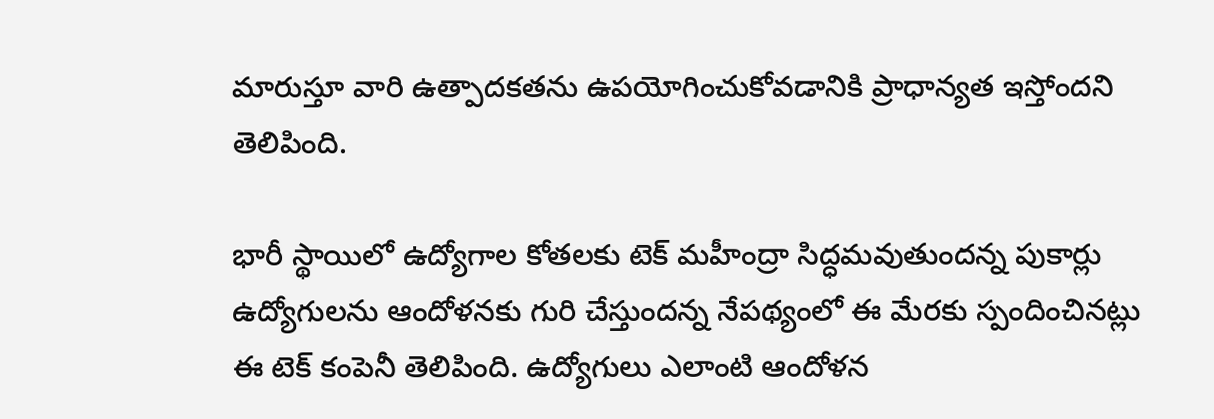మారుస్తూ వారి ఉత్పాదకతను ఉపయోగించుకోవడానికి ప్రాధాన్యత ఇస్తోందని తెలిపింది.

భారీ స్థాయిలో ఉద్యోగాల కోతలకు టెక్ మహీంద్రా సిద్ధమవుతుందన్న పుకార్లు ఉద్యోగులను ఆందోళనకు గురి చేస్తుందన్న నేపథ్యంలో ఈ మేరకు స్పందించినట్లు ఈ టెక్ కంపెనీ తెలిపింది. ఉద్యోగులు ఎలాంటి ఆందోళన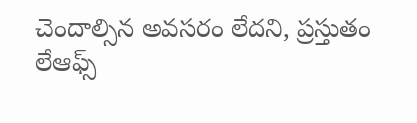చెందాల్సిన అవసరం లేదని, ప్రస్తుతం లేఆఫ్స్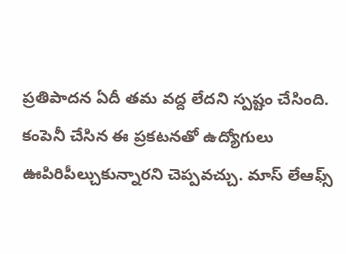ప్రతిపాదన ఏదీ తమ వద్ద లేదని స్పష్టం చేసింది. కంపెనీ చేసిన ఈ ప్రకటనతో ఉద్యోగులు ఊపిరిపీల్చుకున్నారని చెప్పవచ్చు. మాస్ లేఆఫ్స్‌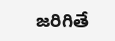జరిగితే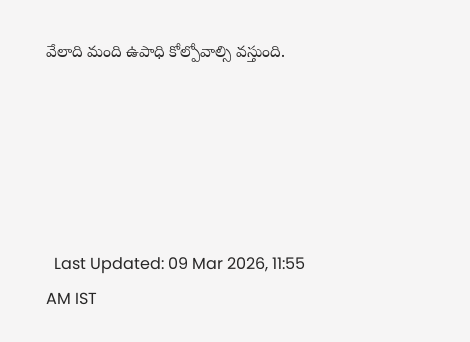వేలాది మంది ఉపాధి కోల్పోవాల్సి వస్తుంది.





  Last Updated: 09 Mar 2026, 11:55 AM IST